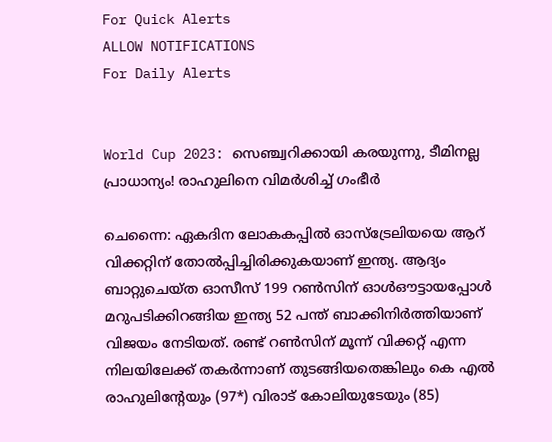For Quick Alerts
ALLOW NOTIFICATIONS
For Daily Alerts


World Cup 2023: സെഞ്ച്വറിക്കായി കരയുന്നു, ടീമിനല്ല പ്രാധാന്യം! രാഹുലിനെ വിമര്‍ശിച്ച് ഗംഭീര്‍

ചെന്നൈ: ഏകദിന ലോകകപ്പില്‍ ഓസ്‌ട്രേലിയയെ ആറ് വിക്കറ്റിന് തോല്‍പ്പിച്ചിരിക്കുകയാണ് ഇന്ത്യ. ആദ്യം ബാറ്റുചെയ്ത ഓസീസ് 199 റണ്‍സിന് ഓള്‍ഔട്ടായപ്പോള്‍ മറുപടിക്കിറങ്ങിയ ഇന്ത്യ 52 പന്ത് ബാക്കിനിര്‍ത്തിയാണ് വിജയം നേടിയത്. രണ്ട് റണ്‍സിന് മൂന്ന് വിക്കറ്റ് എന്ന നിലയിലേക്ക് തകര്‍ന്നാണ് തുടങ്ങിയതെങ്കിലും കെ എല്‍ രാഹുലിന്റേയും (97*) വിരാട് കോലിയുടേയും (85)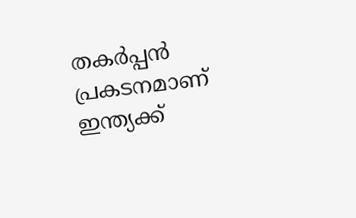തകര്‍പ്പന്‍ പ്രകടനമാണ് ഇന്ത്യക്ക്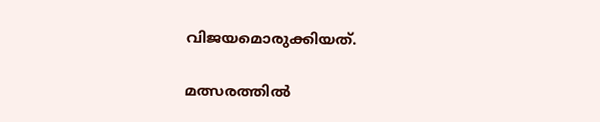വിജയമൊരുക്കിയത്.

മത്സരത്തില്‍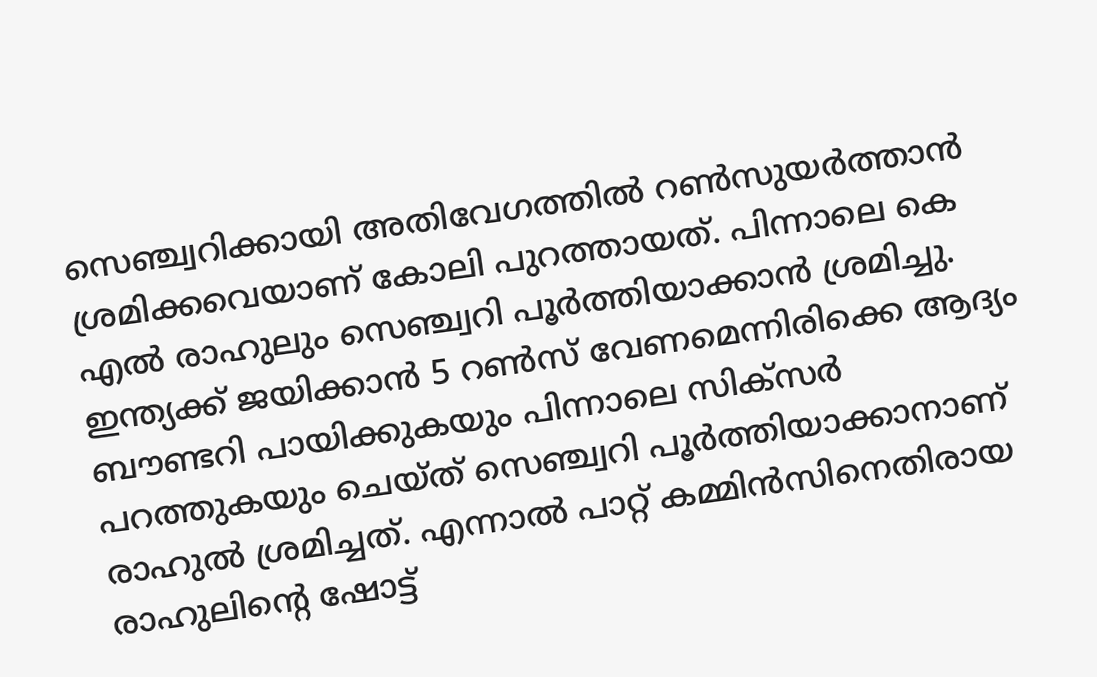സെഞ്ച്വറിക്കായി അതിവേഗത്തില്‍ റണ്‍സുയര്‍ത്താന്‍ ശ്രമിക്കവെയാണ് കോലി പുറത്തായത്. പിന്നാലെ കെ എല്‍ രാഹുലും സെഞ്ച്വറി പൂര്‍ത്തിയാക്കാന്‍ ശ്രമിച്ചു. ഇന്ത്യക്ക് ജയിക്കാന്‍ 5 റണ്‍സ് വേണമെന്നിരിക്കെ ആദ്യം ബൗണ്ടറി പായിക്കുകയും പിന്നാലെ സിക്‌സര്‍ പറത്തുകയും ചെയ്ത് സെഞ്ച്വറി പൂര്‍ത്തിയാക്കാനാണ് രാഹുല്‍ ശ്രമിച്ചത്. എന്നാല്‍ പാറ്റ് കമ്മിന്‍സിനെതിരായ രാഹുലിന്റെ ഷോട്ട്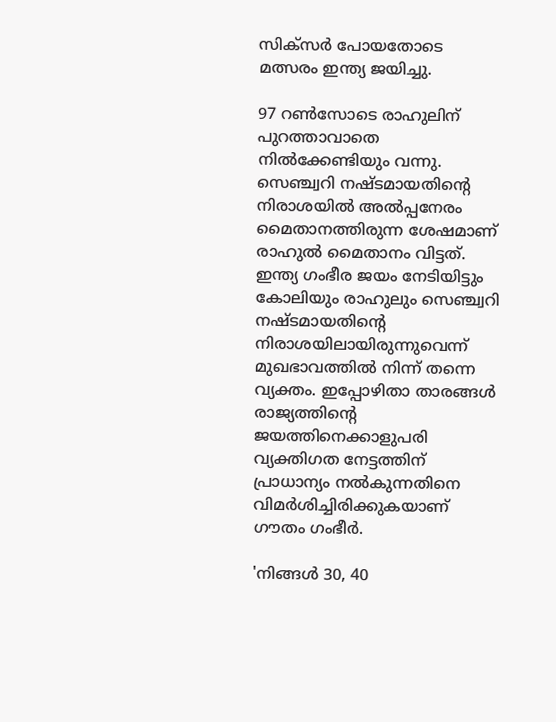സിക്‌സര്‍ പോയതോടെ മത്സരം ഇന്ത്യ ജയിച്ചു.

97 റണ്‍സോടെ രാഹുലിന് പുറത്താവാതെ നില്‍ക്കേണ്ടിയും വന്നു. സെഞ്ച്വറി നഷ്ടമായതിന്റെ നിരാശയില്‍ അല്‍പ്പനേരം മൈതാനത്തിരുന്ന ശേഷമാണ് രാഹുല്‍ മൈതാനം വിട്ടത്. ഇന്ത്യ ഗംഭീര ജയം നേടിയിട്ടും കോലിയും രാഹുലും സെഞ്ച്വറി നഷ്ടമായതിന്റെ നിരാശയിലായിരുന്നുവെന്ന് മുഖഭാവത്തില്‍ നിന്ന് തന്നെ വ്യക്തം. ഇപ്പോഴിതാ താരങ്ങള്‍ രാജ്യത്തിന്റെ ജയത്തിനെക്കാളുപരി വ്യക്തിഗത നേട്ടത്തിന് പ്രാധാന്യം നല്‍കുന്നതിനെ വിമര്‍ശിച്ചിരിക്കുകയാണ് ഗൗതം ഗംഭീര്‍.

'നിങ്ങള്‍ 30, 40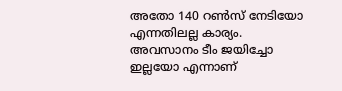അതോ 140 റണ്‍സ് നേടിയോ എന്നതിലല്ല കാര്യം. അവസാനം ടീം ജയിച്ചോ ഇല്ലയോ എന്നാണ്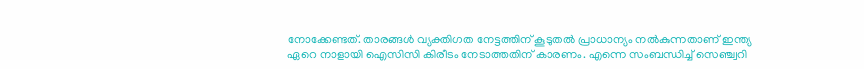നോക്കേണ്ടത്. താരങ്ങള്‍ വ്യക്തിഗത നേട്ടത്തിന് കൂടുതല്‍ പ്രാധാന്യം നല്‍കുന്നതാണ് ഇന്ത്യ ഏറെ നാളായി ഐസിസി കിരീടം നേടാത്തതിന് കാരണം. എന്നെ സംബന്ധിച്ച് സെഞ്ച്വറി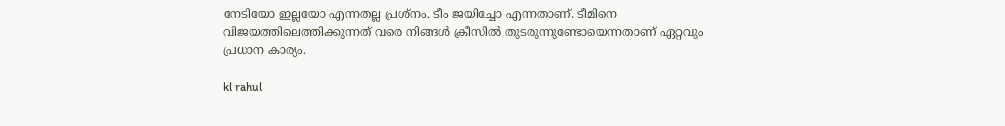നേടിയോ ഇല്ലയോ എന്നതല്ല പ്രശ്‌നം. ടീം ജയിച്ചോ എന്നതാണ്. ടീമിനെ വിജയത്തിലെത്തിക്കുന്നത് വരെ നിങ്ങള്‍ ക്രീസില്‍ തുടരുന്നുണ്ടോയെന്നതാണ് ഏറ്റവും പ്രധാന കാര്യം.

kl rahul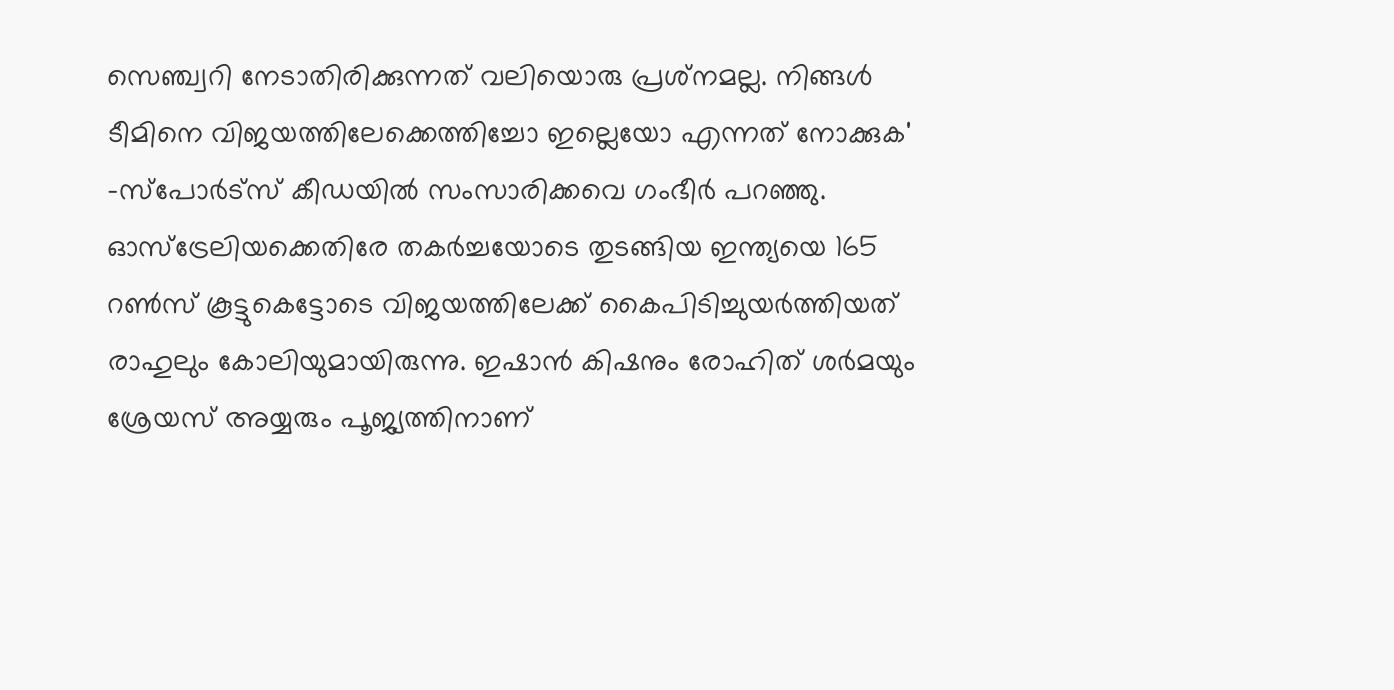സെഞ്ച്വറി നേടാതിരിക്കുന്നത് വലിയൊരു പ്രശ്‌നമല്ല. നിങ്ങള്‍ ടീമിനെ വിജയത്തിലേക്കെത്തിച്ചോ ഇല്ലെയോ എന്നത് നോക്കുക' -സ്‌പോര്‍ട്‌സ് കീഡയില്‍ സംസാരിക്കവെ ഗംഭീര്‍ പറഞ്ഞു. ഓസ്‌ട്രേലിയക്കെതിരേ തകര്‍ച്ചയോടെ തുടങ്ങിയ ഇന്ത്യയെ 165 റണ്‍സ് കൂട്ടുകെട്ടോടെ വിജയത്തിലേക്ക് കൈപിടിച്ചുയര്‍ത്തിയത് രാഹുലും കോലിയുമായിരുന്നു. ഇഷാന്‍ കിഷനും രോഹിത് ശര്‍മയും ശ്രേയസ് അയ്യരും പൂജ്യത്തിനാണ്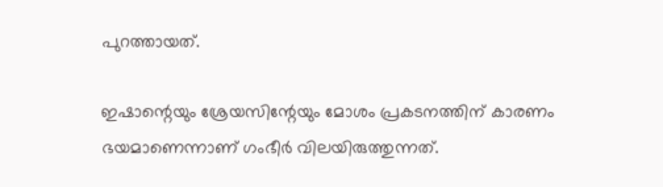പുറത്തായത്.

ഇഷാന്റെയും ശ്രേയസിന്റേയും മോശം പ്രകടനത്തിന് കാരണം ഭയമാണെന്നാണ് ഗംഭീര്‍ വിലയിരുത്തുന്നത്.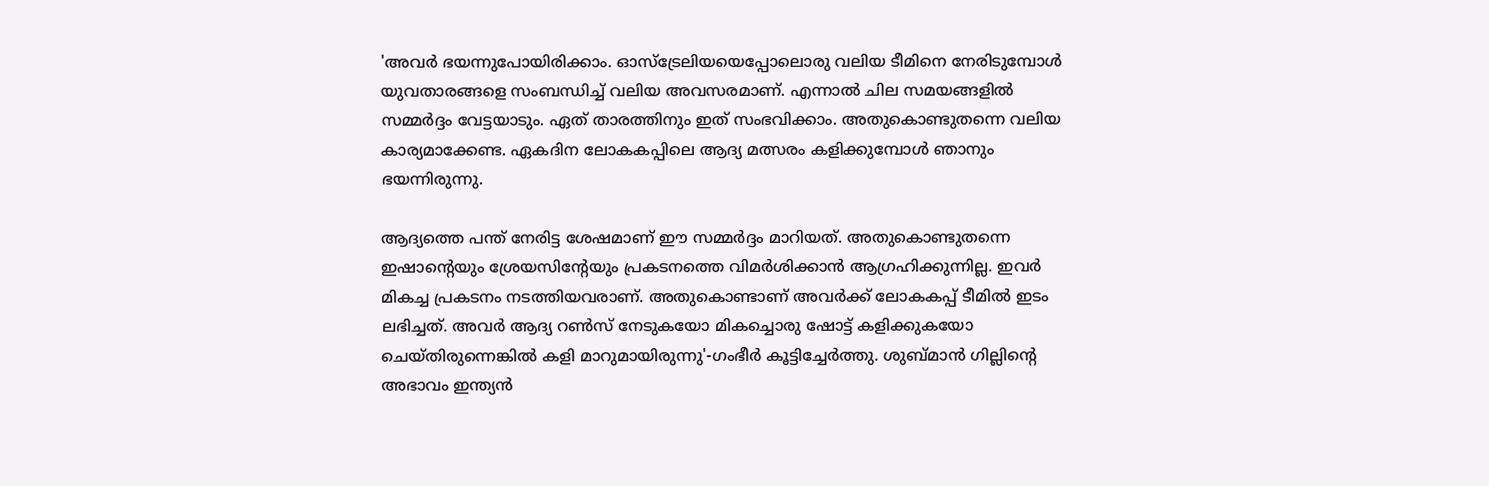'അവര്‍ ഭയന്നുപോയിരിക്കാം. ഓസ്‌ട്രേലിയയെപ്പോലൊരു വലിയ ടീമിനെ നേരിടുമ്പോള്‍ യുവതാരങ്ങളെ സംബന്ധിച്ച് വലിയ അവസരമാണ്. എന്നാല്‍ ചില സമയങ്ങളില്‍ സമ്മര്‍ദ്ദം വേട്ടയാടും. ഏത് താരത്തിനും ഇത് സംഭവിക്കാം. അതുകൊണ്ടുതന്നെ വലിയ കാര്യമാക്കേണ്ട. ഏകദിന ലോകകപ്പിലെ ആദ്യ മത്സരം കളിക്കുമ്പോള്‍ ഞാനും ഭയന്നിരുന്നു.

ആദ്യത്തെ പന്ത് നേരിട്ട ശേഷമാണ് ഈ സമ്മര്‍ദ്ദം മാറിയത്. അതുകൊണ്ടുതന്നെ ഇഷാന്റെയും ശ്രേയസിന്റേയും പ്രകടനത്തെ വിമര്‍ശിക്കാന്‍ ആഗ്രഹിക്കുന്നില്ല. ഇവര്‍ മികച്ച പ്രകടനം നടത്തിയവരാണ്. അതുകൊണ്ടാണ് അവര്‍ക്ക് ലോകകപ്പ് ടീമില്‍ ഇടം ലഭിച്ചത്. അവര്‍ ആദ്യ റണ്‍സ് നേടുകയോ മികച്ചൊരു ഷോട്ട് കളിക്കുകയോ ചെയ്തിരുന്നെങ്കില്‍ കളി മാറുമായിരുന്നു'-ഗംഭീര്‍ കൂട്ടിച്ചേര്‍ത്തു. ശുബ്മാന്‍ ഗില്ലിന്റെ അഭാവം ഇന്ത്യന്‍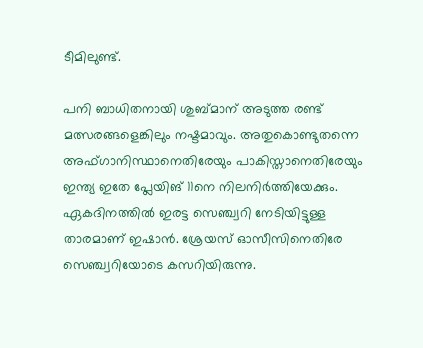ടീമിലുണ്ട്.

പനി ബാധിതനായി ശുബ്മാന് അടുത്ത രണ്ട് മത്സരങ്ങളെങ്കിലും നഷ്ടമാവും. അതുകൊണ്ടുതന്നെ അഫ്ഗാനിസ്ഥാനെതിരേയും പാകിസ്താനെതിരേയും ഇന്ത്യ ഇതേ പ്ലേയിങ് 11നെ നിലനിര്‍ത്തിയേക്കും. ഏകദിനത്തില്‍ ഇരട്ട സെഞ്ച്വറി നേടിയിട്ടുള്ള താരമാണ് ഇഷാന്‍. ശ്രേയസ് ഓസീസിനെതിരേ സെഞ്ച്വറിയോടെ കസറിയിരുന്നു.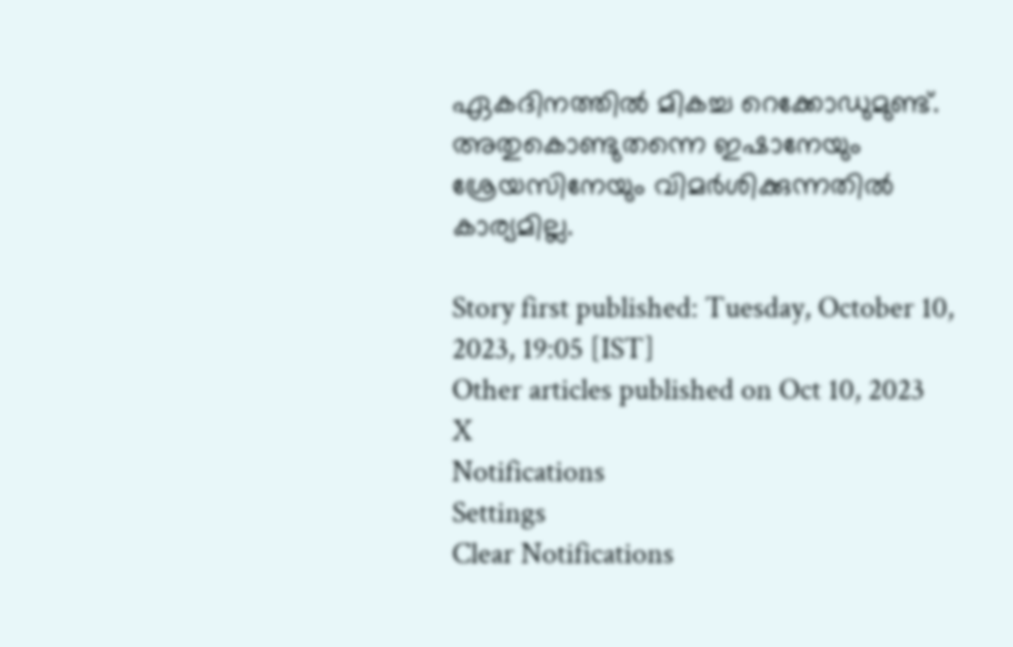ഏകദിനത്തില്‍ മികച്ച റെക്കോഡുമുണ്ട്. അതുകൊണ്ടുതന്നെ ഇഷാനേയും ശ്രേയസിനേയും വിമര്‍ശിക്കുന്നതില്‍ കാര്യമില്ല.

Story first published: Tuesday, October 10, 2023, 19:05 [IST]
Other articles published on Oct 10, 2023
X
Notifications
Settings
Clear Notifications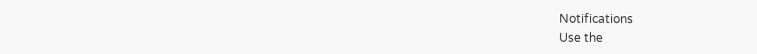Notifications
Use the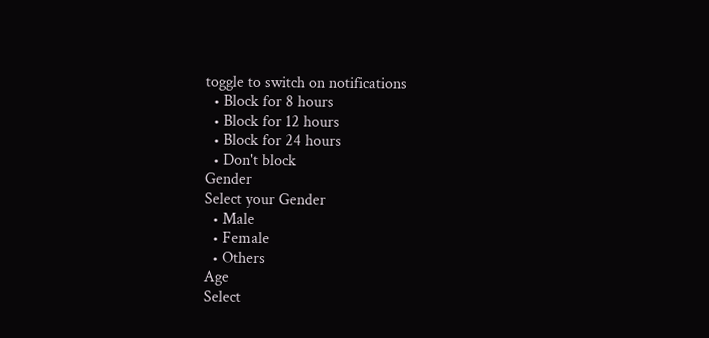toggle to switch on notifications
  • Block for 8 hours
  • Block for 12 hours
  • Block for 24 hours
  • Don't block
Gender
Select your Gender
  • Male
  • Female
  • Others
Age
Select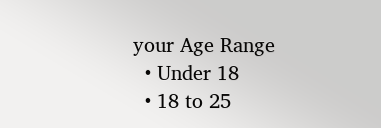your Age Range
  • Under 18
  • 18 to 25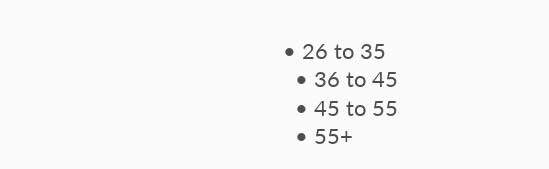• 26 to 35
  • 36 to 45
  • 45 to 55
  • 55+